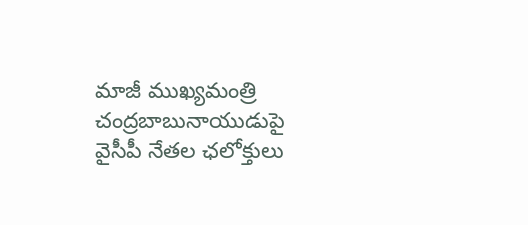మాజీ ముఖ్యమంత్రి చంద్రబాబునాయుడుపై వైసీపీ నేతల ఛలోక్తులు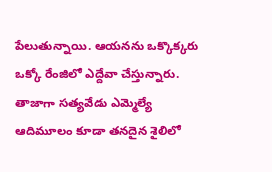పేలుతున్నాయి. ఆయనను ఒక్కొక్కరు ఒక్కో రేంజిలో ఎద్దేవా చేస్తున్నారు. తాజాగా సత్యవేడు ఎమ్మెల్యే ఆదిమూలం కూడా తనదైన శైలిలో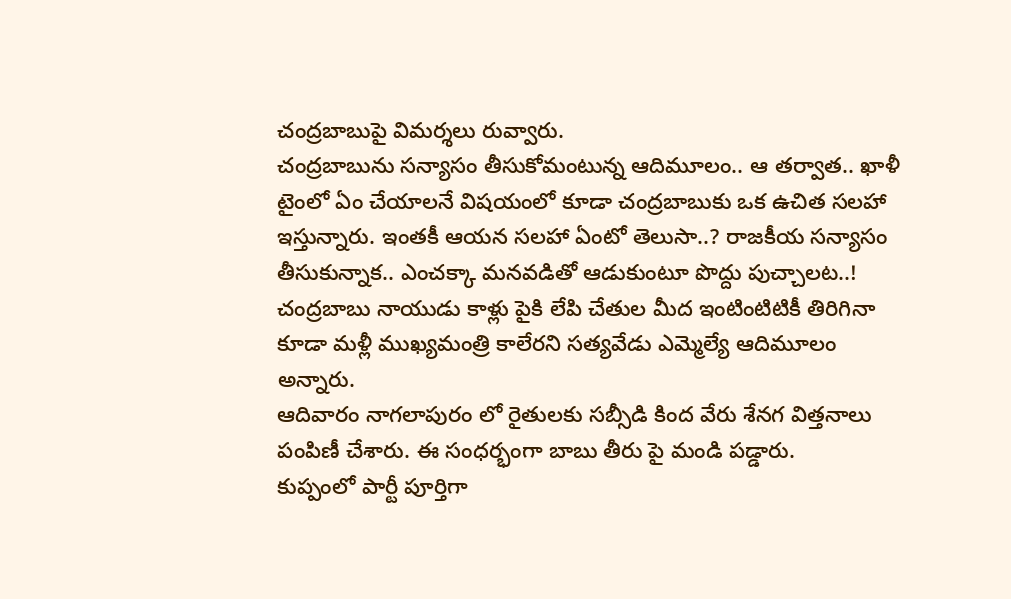చంద్రబాబుపై విమర్శలు రువ్వారు.
చంద్రబాబును సన్యాసం తీసుకోమంటున్న ఆదిమూలం.. ఆ తర్వాత.. ఖాళీ టైంలో ఏం చేయాలనే విషయంలో కూడా చంద్రబాబుకు ఒక ఉచిత సలహా ఇస్తున్నారు. ఇంతకీ ఆయన సలహా ఏంటో తెలుసా..? రాజకీయ సన్యాసం తీసుకున్నాక.. ఎంచక్కా మనవడితో ఆడుకుంటూ పొద్దు పుచ్చాలట..!
చంద్రబాబు నాయుడు కాళ్లు పైకి లేపి చేతుల మీద ఇంటింటిటికీ తిరిగినా కూడా మళ్లీ ముఖ్యమంత్రి కాలేరని సత్యవేడు ఎమ్మెల్యే ఆదిమూలం అన్నారు.
ఆదివారం నాగలాపురం లో రైతులకు సబ్సీడి కింద వేరు శేనగ విత్తనాలు పంపిణీ చేశారు. ఈ సంధర్భంగా బాబు తీరు పై మండి పడ్డారు.
కుప్పంలో పార్టీ పూర్తిగా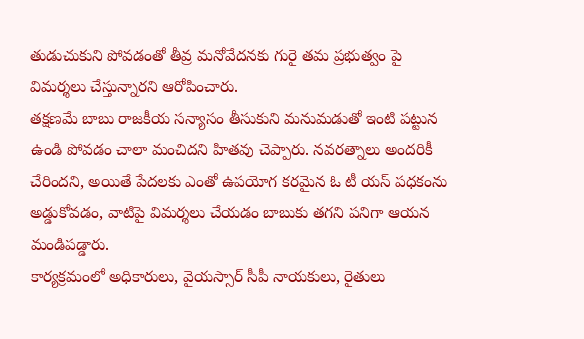తుడుచుకుని పోవడంతో తీవ్ర మనోవేదనకు గురై తమ ప్రభుత్వం పై విమర్శలు చేస్తున్నారని ఆరోపించారు.
తక్షణమే బాబు రాజకీయ సన్యాసం తీసుకుని మనుమడుతో ఇంటి పట్టున ఉండి పోవడం చాలా మంచిదని హితవు చెప్పారు. నవరత్నాలు అందరికీ చేరిందని, అయితే పేదలకు ఎంతో ఉపయోగ కరమైన ఓ టీ యస్ పధకంను అడ్డుకోవడం, వాటిపై విమర్శలు చేయడం బాబుకు తగని పనిగా ఆయన మండిపడ్డారు.
కార్యక్రమంలో అధికారులు, వైయస్సార్ సీపీ నాయకులు, రైతులు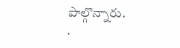పాల్గొన్నారు.
.